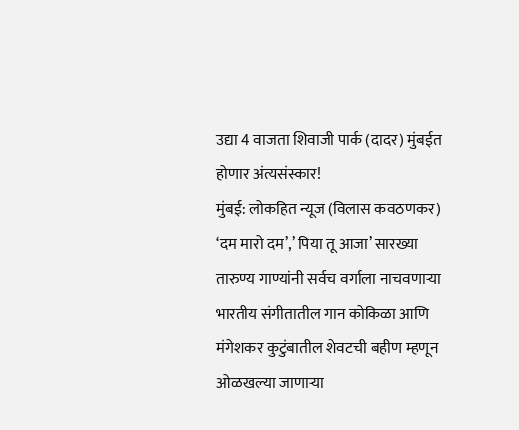उद्या 4 वाजता शिवाजी पार्क (दादर) मुंबईत होणार अंत्यसंस्कार!
मुंबई: लोकहित न्यूज (विलास कवठणकर)
‘दम मारो दम’,’ पिया तू आजा’ सारख्या तारुण्य गाण्यांनी सर्वच वर्गाला नाचवणाऱ्या भारतीय संगीतातील गान कोकिळा आणि मंगेशकर कुटुंबातील शेवटची बहीण म्हणून ओळखल्या जाणाऱ्या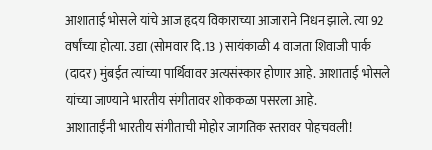आशाताई भोसले यांचे आज हृदय विकाराच्या आजाराने निधन झाले. त्या 92 वर्षांच्या होत्या. उद्या (सोमवार दि.13 ) सायंकाळी 4 वाजता शिवाजी पार्क (दादर) मुंबईत त्यांच्या पार्थिवावर अत्यसंस्कार होणार आहे. आशाताई भोसले यांच्या जाण्याने भारतीय संगीतावर शोककळा पसरला आहे.
आशाताईंनी भारतीय संगीताची मोहोर जागतिक स्तरावर पोहचवली!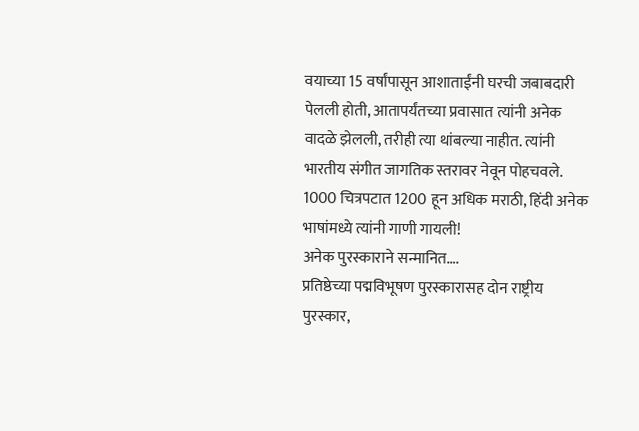वयाच्या 15 वर्षांपासून आशाताईंनी घरची जबाबदारी पेलली होती, आतापर्यंतच्या प्रवासात त्यांनी अनेक वादळे झेलली, तरीही त्या थांबल्या नाहीत. त्यांनी भारतीय संगीत जागतिक स्तरावर नेवून पोहचवले. 1000 चित्रपटात 1200 हून अधिक मराठी, हिंदी अनेक भाषांमध्ये त्यांनी गाणी गायली!
अनेक पुरस्काराने सन्मानित….
प्रतिष्ठेच्या पद्मविभूषण पुरस्कारासह दोन राष्ट्रीय पुरस्कार,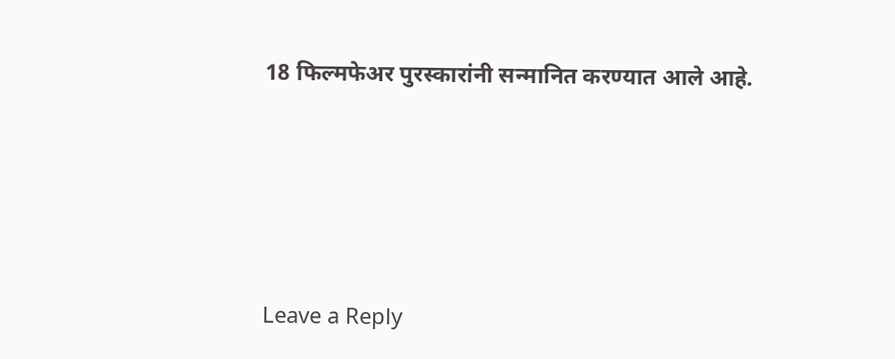18 फिल्मफेअर पुरस्कारांनी सन्मानित करण्यात आले आहे.






Leave a Reply